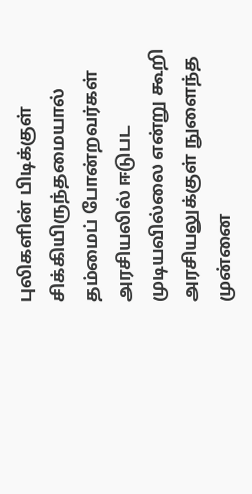புலிகளின் பிடிக்குள் சிக்கியிருந்தமையால் தம்மைப் போன்றவர்கள் அரசியலில் ஈடுபட முடியவில்லை என்று கூறி அரசியலுக்குள் நுளைந்த முன்னை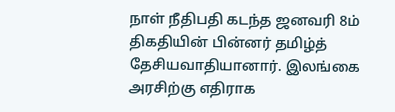நாள் நீதிபதி கடந்த ஜனவரி 8ம் திகதியின் பின்னர் தமிழ்த் தேசியவாதியானார். இலங்கை அரசிற்கு எதிராக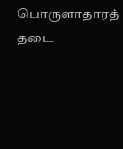பொருளாதாரத் தடை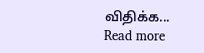விதிக்க...
Read more